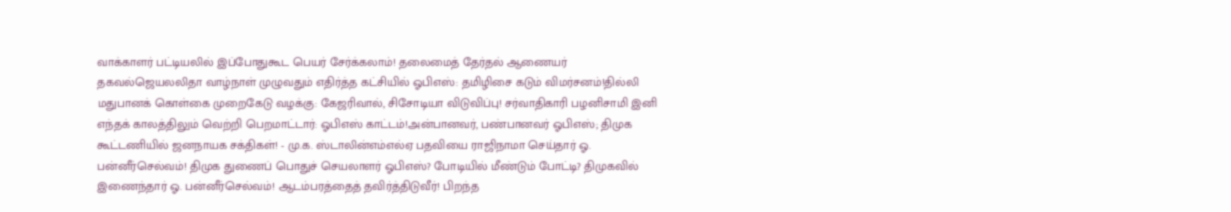வாக்காளர் பட்டியலில் இப்போதுகூட பெயர் சேர்க்கலாம்! தலைமைத் தேர்தல் ஆணையர் தகவல்ஜெயலலிதா வாழ்நாள் முழுவதும் எதிர்த்த கட்சியில் ஓபிஎஸ்: தமிழிசை கடும் விமர்சனம்!தில்லி மதுபானக் கொள்கை முறைகேடு வழக்கு: கேஜரிவால், சிசோடியா விடுவிப்பு! சர்வாதிகாரி பழனிசாமி இனி எந்தக் காலத்திலும் வெற்றி பெறமாட்டார்: ஓபிஎஸ் காட்டம்!அன்பானவர், பண்பானவர் ஓபிஎஸ்; திமுக கூட்டணியில் ஜனநாயக சக்திகள்! - மு.க. ஸ்டாலின்எம்எல்ஏ பதவியை ராஜிநாமா செய்தார் ஓ. பன்னீர்செல்வம்! திமுக துணைப் பொதுச் செயலாளர் ஓபிஎஸ்? போடியில் மீண்டும் போட்டி? திமுகவில் இணைந்தார் ஓ. பன்னீர்செல்வம்! ஆடம்பரத்தைத் தவிர்த்திடுவீர்! பிறந்த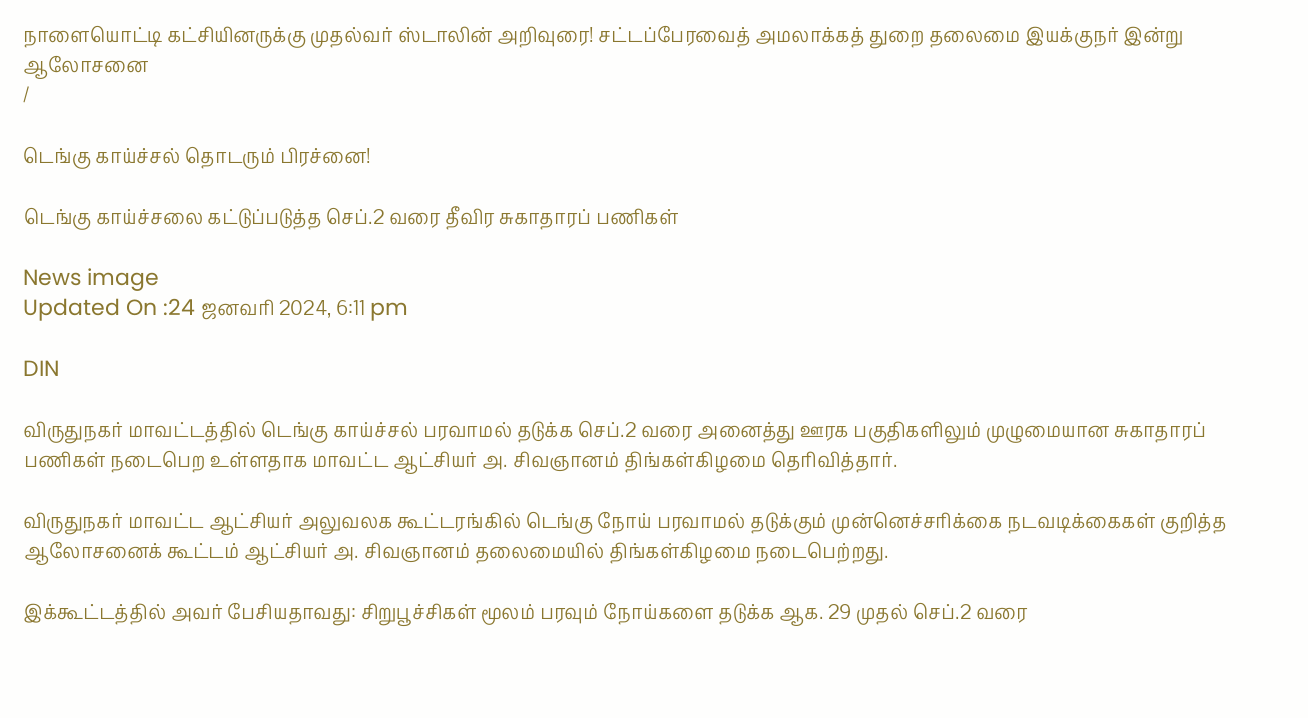நாளையொட்டி கட்சியினருக்கு முதல்வர் ஸ்டாலின் அறிவுரை! சட்டப்பேரவைத் அமலாக்கத் துறை தலைமை இயக்குநர் இன்று ஆலோசனை
/

டெங்கு காய்ச்சல் தொடரும் பிரச்னை!

டெங்கு காய்ச்சலை கட்டுப்படுத்த செப்.2 வரை தீவிர சுகாதாரப் பணிகள்

News image
Updated On :24 ஜனவரி 2024, 6:11 pm

DIN

விருதுநகர் மாவட்டத்தில் டெங்கு காய்ச்சல் பரவாமல் தடுக்க செப்.2 வரை அனைத்து ஊரக பகுதிகளிலும் முழுமையான சுகாதாரப் பணிகள் நடைபெற உள்ளதாக மாவட்ட ஆட்சியர் அ. சிவஞானம் திங்கள்கிழமை தெரிவித்தார்.

விருதுநகர் மாவட்ட ஆட்சியர் அலுவலக கூட்டரங்கில் டெங்கு நோய் பரவாமல் தடுக்கும் முன்னெச்சரிக்கை நடவடிக்கைகள் குறித்த ஆலோசனைக் கூட்டம் ஆட்சியர் அ. சிவஞானம் தலைமையில் திங்கள்கிழமை நடைபெற்றது.

இக்கூட்டத்தில் அவர் பேசியதாவது: சிறுபூச்சிகள் மூலம் பரவும் நோய்களை தடுக்க ஆக. 29 முதல் செப்.2 வரை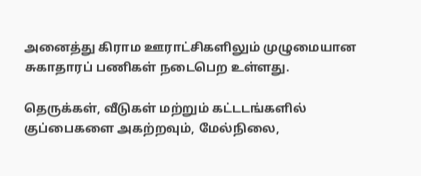அனைத்து கிராம ஊராட்சிகளிலும் முழுமையான சுகாதாரப் பணிகள் நடைபெற உள்ளது.

தெருக்கள், வீடுகள் மற்றும் கட்டடங்களில் குப்பைகளை அகற்றவும், மேல்நிலை,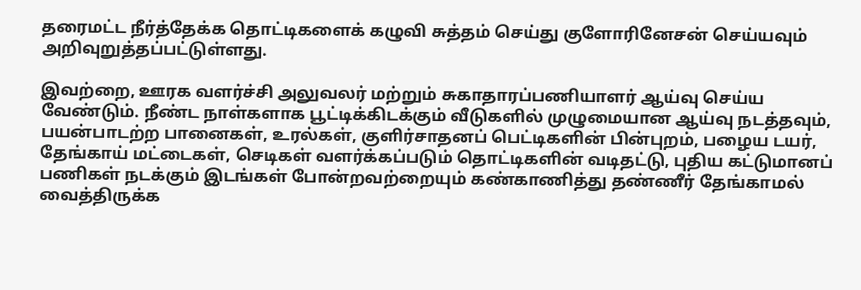தரைமட்ட நீர்த்தேக்க தொட்டிகளைக் கழுவி சுத்தம் செய்து குளோரினேசன் செய்யவும் அறிவுறுத்தப்பட்டுள்ளது.

இவற்றை, ஊரக வளர்ச்சி அலுவலர் மற்றும் சுகாதாரப்பணியாளர் ஆய்வு செய்ய வேண்டும். நீண்ட நாள்களாக பூட்டிக்கிடக்கும் வீடுகளில் முழுமையான ஆய்வு நடத்தவும், பயன்பாடற்ற பானைகள், உரல்கள், குளிர்சாதனப் பெட்டிகளின் பின்புறம், பழைய டயர், தேங்காய் மட்டைகள், செடிகள் வளர்க்கப்படும் தொட்டிகளின் வடிதட்டு, புதிய கட்டுமானப் பணிகள் நடக்கும் இடங்கள் போன்றவற்றையும் கண்காணித்து தண்ணீர் தேங்காமல் வைத்திருக்க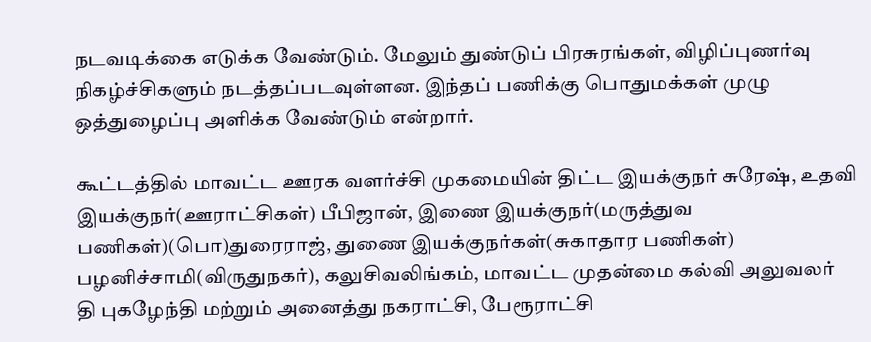நடவடிக்கை எடுக்க வேண்டும். மேலும் துண்டுப் பிரசுரங்கள், விழிப்புணர்வு நிகழ்ச்சிகளும் நடத்தப்படவுள்ளன. இந்தப் பணிக்கு பொதுமக்கள் முழு ஒத்துழைப்பு அளிக்க வேண்டும் என்றார்.

கூட்டத்தில் மாவட்ட ஊரக வளர்ச்சி முகமையின் திட்ட இயக்குநர் சுரேஷ், உதவி இயக்குநர்(ஊராட்சிகள்) பீபிஜான், இணை இயக்குநர்(மருத்துவ பணிகள்)(பொ)துரைராஜ், துணை இயக்குநர்கள்(சுகாதார பணிகள்) பழனிச்சாமி(விருதுநகர்), கலுசிவலிங்கம், மாவட்ட முதன்மை கல்வி அலுவலர் தி புகழேந்தி மற்றும் அனைத்து நகராட்சி, பேரூராட்சி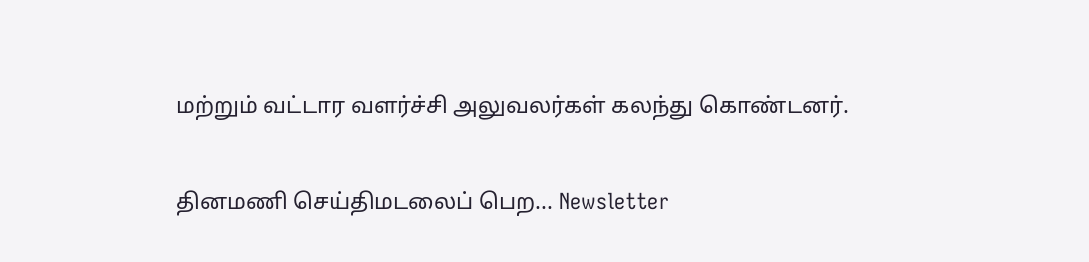மற்றும் வட்டார வளர்ச்சி அலுவலர்கள் கலந்து கொண்டனர்.

தினமணி செய்திமடலைப் பெற... Newsletter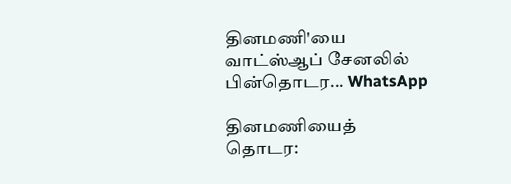தினமணி'யை வாட்ஸ்ஆப் சேனலில் பின்தொடர... WhatsApp

தினமணியைத் தொடர: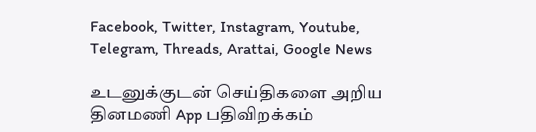Facebook, Twitter, Instagram, Youtube, Telegram, Threads, Arattai, Google News

உடனுக்குடன் செய்திகளை அறிய தினமணி App பதிவிறக்கம்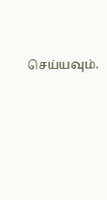செய்யவும்.